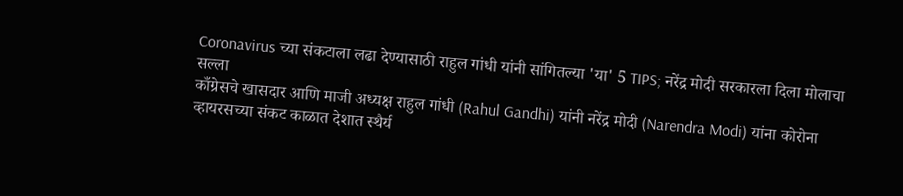Coronavirus च्या संकटाला लढा देण्यासाठी राहुल गांधी यांनी सांगितल्या 'या' 5 TIPS; नरेंद्र मोदी सरकारला दिला मोलाचा सल्ला
काँग्रेसचे खासदार आणि माजी अध्यक्ष राहुल गांधी (Rahul Gandhi) यांनी नरेंद्र मोदी (Narendra Modi) यांना कोरोना व्हायरसच्या संकट काळात देशात स्थैर्य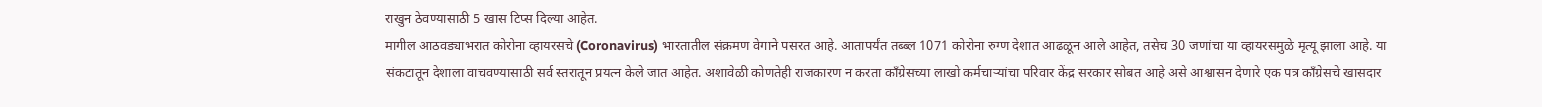राखुन ठेवण्यासाठी 5 खास टिप्स दिल्या आहेत.
मागील आठवड्याभरात कोरोना व्हायरसचे (Coronavirus) भारतातील संक्रमण वेगाने पसरत आहे. आतापर्यंत तब्ब्ल 1071 कोरोना रुग्ण देशात आढळून आले आहेत, तसेच 30 जणांचा या व्हायरसमुळे मृत्यू झाला आहे. या संकटातून देशाला वाचवण्यासाठी सर्व स्तरातून प्रयत्न केले जात आहेत. अशावेळी कोणतेही राजकारण न करता काँग्रेसच्या लाखो कर्मचाऱ्यांचा परिवार केंद्र सरकार सोबत आहे असे आश्वासन देणारे एक पत्र काँग्रेसचे खासदार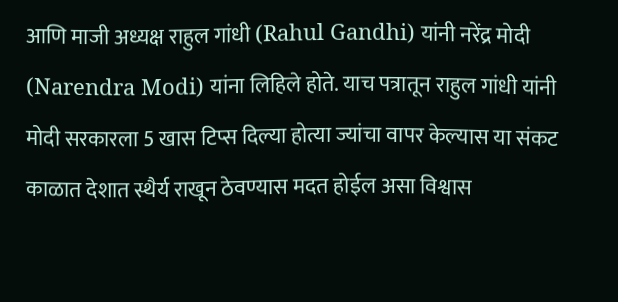आणि माजी अध्यक्ष राहुल गांधी (Rahul Gandhi) यांनी नरेंद्र मोदी (Narendra Modi) यांना लिहिले होते. याच पत्रातून राहुल गांधी यांनी मोदी सरकारला 5 खास टिप्स दिल्या होत्या ज्यांचा वापर केल्यास या संकट काळात देशात स्थैर्य राखून ठेवण्यास मदत होईल असा विश्वास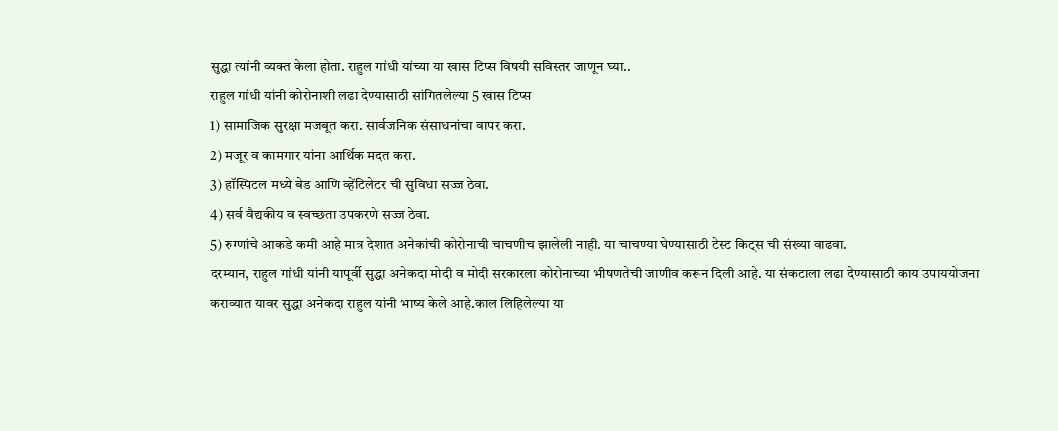सुद्धा त्यांनी व्यक्त केला होता. राहुल गांधी यांच्या या खास टिप्स विषयी सविस्तर जाणून घ्या..
राहुल गांधी यांनी कोरोनाशी लढा देण्यासाठी सांगितलेल्या 5 खास टिप्स
1) सामाजिक सुरक्षा मजबूत करा. सार्वजनिक संसाधनांचा वापर करा.
2) मजूर व कामगार यांना आर्थिक मदत करा.
3) हॉस्पिटल मध्ये बेड आणि व्हेंटिलेटर ची सुविधा सज्ज ठेवा.
4) सर्व वैद्यकीय व स्वच्छता उपकरणे सज्ज ठेवा.
5) रुग्णांचे आकडे कमी आहे मात्र देशात अनेकांची कोरोनाची चाचणीच झालेली नाही. या चाचण्या घेण्यासाठी टेस्ट किट्स ची संख्या वाढवा.
दरम्यान, राहुल गांधी यांनी यापूर्वी सुद्धा अनेकदा मोदी व मोदी सरकारला कोरोनाच्या भीषणतेची जाणीव करून दिली आहे. या संकटाला लढा देण्यासाठी काय उपाययोजना कराव्यात यावर सुद्धा अनेकदा राहुल यांनी भाष्य केले आहे.काल लिहिलेल्या या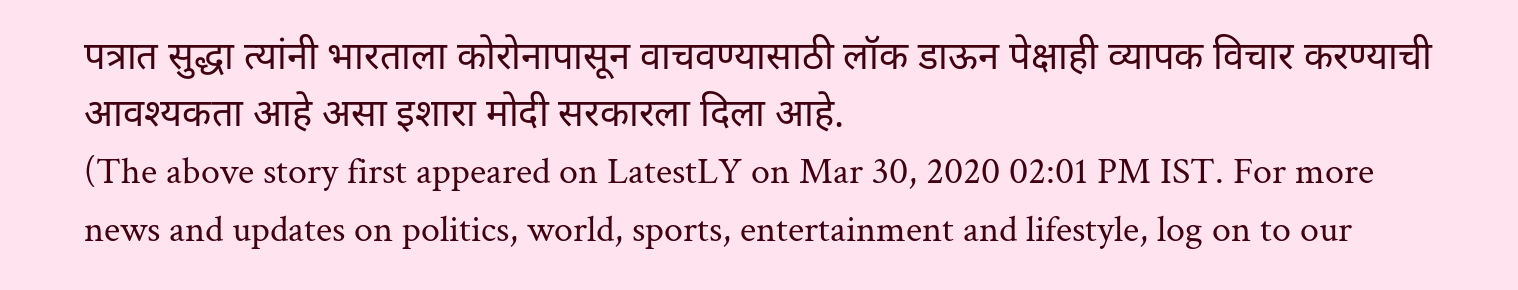पत्रात सुद्धा त्यांनी भारताला कोरोनापासून वाचवण्यासाठी लॉक डाऊन पेक्षाही व्यापक विचार करण्याची आवश्यकता आहे असा इशारा मोदी सरकारला दिला आहे.
(The above story first appeared on LatestLY on Mar 30, 2020 02:01 PM IST. For more news and updates on politics, world, sports, entertainment and lifestyle, log on to our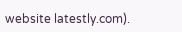website latestly.com).